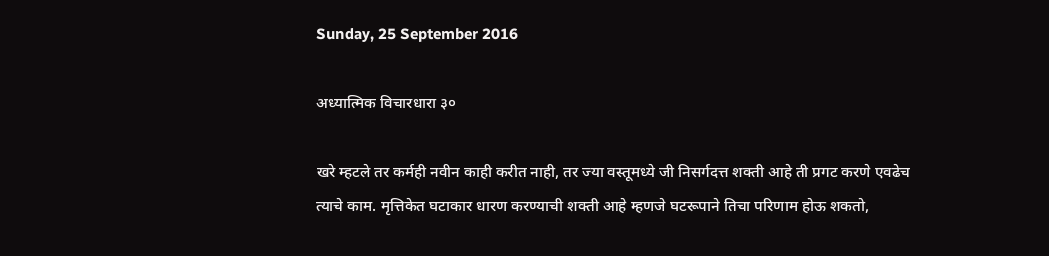Sunday, 25 September 2016

अध्यात्मिक विचारधारा ३०

खरे म्हटले तर कर्मही नवीन काही करीत नाही, तर ज्या वस्तूमध्ये जी निसर्गदत्त शक्ती आहे ती प्रगट करणे एवढेच त्याचे काम. मृत्तिकेत घटाकार धारण करण्याची शक्ती आहे म्हणजे घटरूपाने तिचा परिणाम होऊ शकतो,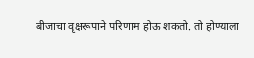बीजाचा वृक्षरूपाने परिणाम होऊ शकतो. तो होण्याला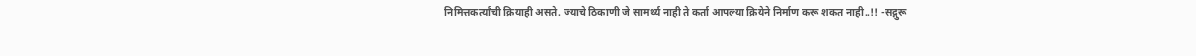निमित्तकर्त्यांची क्रियाही असते. ज्याचे ठिकाणी जे सामर्थ्य नाही ते कर्ता आपल्या क्रियेने निर्माण करू शकत नाही..!! -सद्गुरू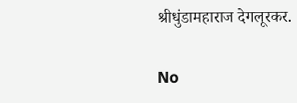श्रीधुंडामहाराज देगलूरकर.

No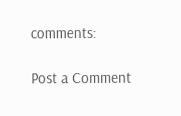comments:

Post a Comment